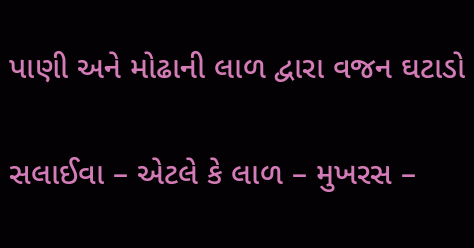પાણી અને મોઢાની લાળ દ્વારા વજન ઘટાડો

સલાઈવા – એટલે કે લાળ – મુખરસ –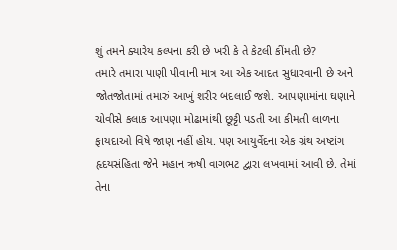શું તમને ક્યારેય કલ્પના કરી છે ખરી કે તે કેટલી કીંમતી છે?
તમારે તમારા પાણી પીવાની માત્ર આ એક આદત સુધારવાની છે અને જોતજોતામાં તમારું આખું શરીર બદલાઈ જશે. આપણામાંના ઘણાને ચોવીસે કલાક આપણા મોઢામાંથી છૂટ્ટી પડતી આ કીમતી લાળના ફાયદાઓ વિષે જાણ નહીં હોય. પણ આયુર્વેદના એક ગ્રંથ અષ્ટાંગ હૃદયસંહિતા જેને મહાન ઋષી વાગભટ દ્વારા લખવામાં આવી છે. તેમાં તેના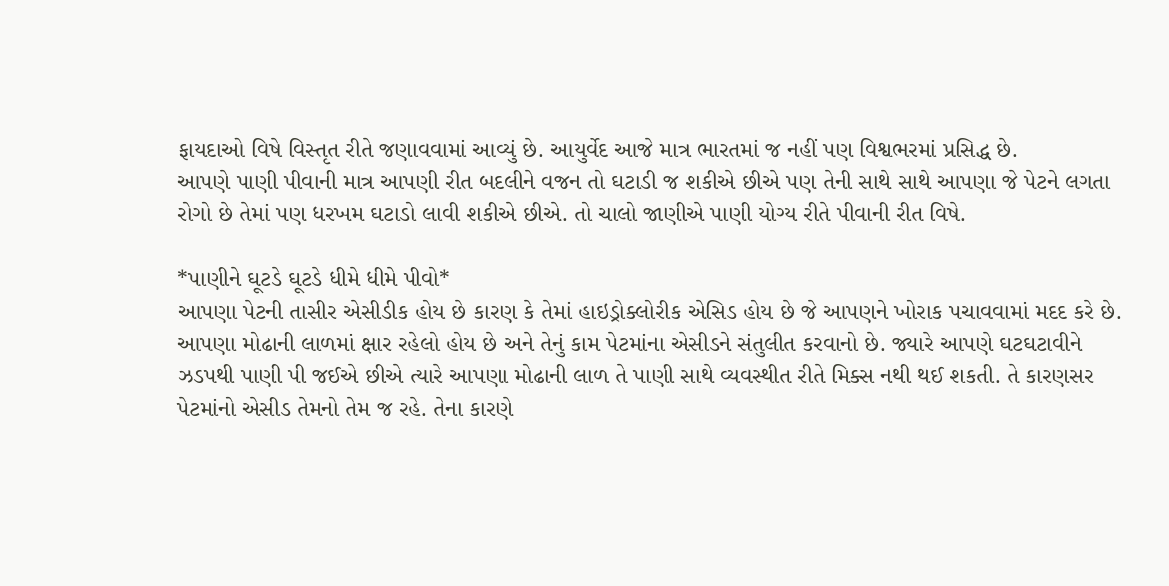ફાયદાઓ વિષે વિસ્તૃત રીતે જણાવવામાં આવ્યું છે. આયુર્વેદ આજે માત્ર ભારતમાં જ નહીં પણ વિશ્વભરમાં પ્રસિદ્ધ છે.
આપણે પાણી પીવાની માત્ર આપણી રીત બદલીને વજન તો ઘટાડી જ શકીએ છીએ પણ તેની સાથે સાથે આપણા જે પેટને લગતા રોગો છે તેમાં પણ ધરખમ ઘટાડો લાવી શકીએ છીએ. તો ચાલો જાણીએ પાણી યોગ્ય રીતે પીવાની રીત વિષે.

*પાણીને ઘૂટડે ઘૂટડે ધીમે ધીમે પીવો*
આપણા પેટની તાસીર એસીડીક હોય છે કારણ કે તેમાં હાઇડ્રોક્લોરીક એસિડ હોય છે જે આપણને ખોરાક પચાવવામાં મદદ કરે છે. આપણા મોઢાની લાળમાં ક્ષાર રહેલો હોય છે અને તેનું કામ પેટમાંના એસીડને સંતુલીત કરવાનો છે. જ્યારે આપણે ઘટઘટાવીને ઝડપથી પાણી પી જઈએ છીએ ત્યારે આપણા મોઢાની લાળ તે પાણી સાથે વ્યવસ્થીત રીતે મિક્સ નથી થઈ શકતી. તે કારણસર પેટમાંનો એસીડ તેમનો તેમ જ રહે. તેના કારણે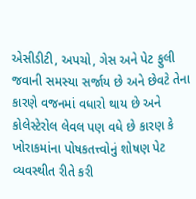એસીડીટી, અપચો, ગેસ અને પેટ ફુલી જવાની સમસ્યા સર્જાય છે અને છેવટે તેના કારણે વજનમાં વધારો થાય છે અને કોલેસ્ટેરોલ લેવલ પણ વધે છે કારણ કે ખોરાકમાંના પોષકતત્ત્વોનું શોષણ પેટ વ્યવસ્થીત રીતે કરી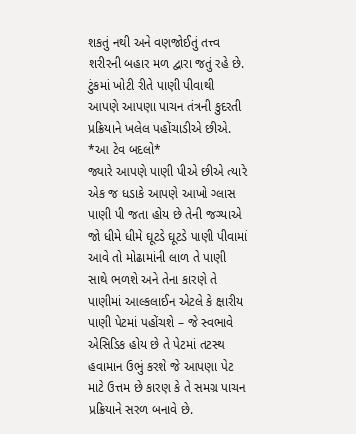શકતું નથી અને વણજોઈતું તત્ત્વ શરીરની બહાર મળ દ્વારા જતું રહે છે. ટુંકમાં ખોટી રીતે પાણી પીવાથી આપણે આપણા પાચન તંત્રની કુદરતી પ્રક્રિયાને ખલેલ પહોંચાડીએ છીએ.
*આ ટેવ બદલો*
જ્યારે આપણે પાણી પીએ છીએ ત્યારે એક જ ધડાકે આપણે આખો ગ્લાસ પાણી પી જતા હોય છે તેની જગ્યાએ જો ધીમે ધીમે ઘૂટડે ઘૂટડે પાણી પીવામાં આવે તો મોઢામાંની લાળ તે પાણી સાથે ભળશે અને તેના કારણે તે પાણીમાં આલ્કલાઈન એટલે કે ક્ષારીય પાણી પેટમાં પહોંચશે – જે સ્વભાવે એસિડિક હોય છે તે પેટમાં તટસ્થ હવામાન ઉભું કરશે જે આપણા પેટ માટે ઉત્તમ છે કારણ કે તે સમગ્ર પાચન પ્રક્રિયાને સરળ બનાવે છે.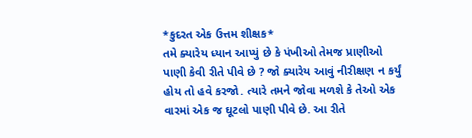*કુદરત એક ઉત્તમ શીક્ષક*
તમે ક્યારેય ધ્યાન આપ્યું છે કે પંખીઓ તેમજ પ્રાણીઓ પાણી કેવી રીતે પીવે છે ? જો ક્યારેય આવું નીરીક્ષણ ન કર્યું હોય તો હવે કરજો. ત્યારે તમને જોવા મળશે કે તેઓ એક વારમાં એક જ ઘૂટલો પાણી પીવે છે. આ રીતે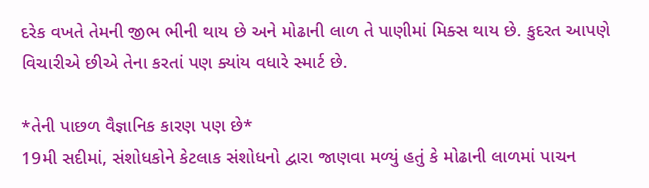દરેક વખતે તેમની જીભ ભીની થાય છે અને મોઢાની લાળ તે પાણીમાં મિક્સ થાય છે. કુદરત આપણે વિચારીએ છીએ તેના કરતાં પણ ક્યાંય વધારે સ્માર્ટ છે.

*તેની પાછળ વૈજ્ઞાનિક કારણ પણ છે*
19મી સદીમાં, સંશોધકોને કેટલાક સંશોધનો દ્વારા જાણવા મળ્યું હતું કે મોઢાની લાળમાં પાચન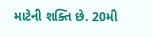માટેની શક્તિ છે. 20મી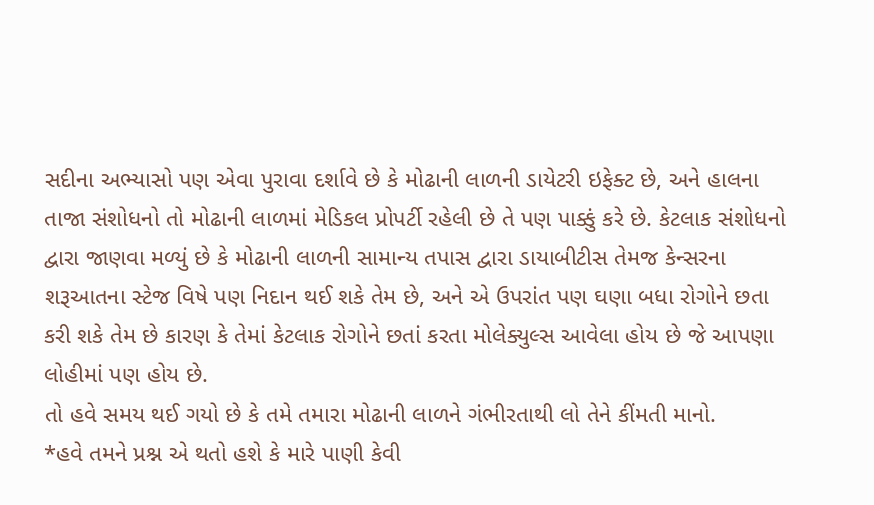સદીના અભ્યાસો પણ એવા પુરાવા દર્શાવે છે કે મોઢાની લાળની ડાયેટરી ઇફેક્ટ છે, અને હાલના તાજા સંશોધનો તો મોઢાની લાળમાં મેડિકલ પ્રોપર્ટી રહેલી છે તે પણ પાક્કું કરે છે. કેટલાક સંશોધનો દ્વારા જાણવા મળ્યું છે કે મોઢાની લાળની સામાન્ય તપાસ દ્વારા ડાયાબીટીસ તેમજ કેન્સરના શરૂઆતના સ્ટેજ વિષે પણ નિદાન થઈ શકે તેમ છે, અને એ ઉપરાંત પણ ઘણા બધા રોગોને છતા કરી શકે તેમ છે કારણ કે તેમાં કેટલાક રોગોને છતાં કરતા મોલેક્યુલ્સ આવેલા હોય છે જે આપણા લોહીમાં પણ હોય છે.
તો હવે સમય થઈ ગયો છે કે તમે તમારા મોઢાની લાળને ગંભીરતાથી લો તેને કીંમતી માનો.
*હવે તમને પ્રશ્ન એ થતો હશે કે મારે પાણી કેવી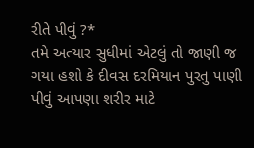રીતે પીવું ?*
તમે અત્યાર સુધીમાં એટલું તો જાણી જ ગયા હશો કે દીવસ દરમિયાન પુરતુ પાણી પીવું આપણા શરીર માટે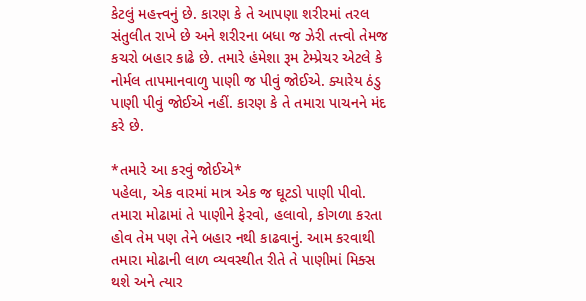કેટલું મહત્ત્વનું છે. કારણ કે તે આપણા શરીરમાં તરલ સંતુલીત રાખે છે અને શરીરના બધા જ ઝેરી તત્ત્વો તેમજ કચરો બહાર કાઢે છે. તમારે હંમેશા રૂમ ટેમ્પ્રેચર એટલે કે નોર્મલ તાપમાનવાળુ પાણી જ પીવું જોઈએ. ક્યારેય ઠંડુ પાણી પીવું જોઈએ નહીં. કારણ કે તે તમારા પાચનને મંદ કરે છે.

*તમારે આ કરવું જોઈએ*
પહેલા, એક વારમાં માત્ર એક જ ઘૂટડો પાણી પીવો. તમારા મોઢામાં તે પાણીને ફેરવો, હલાવો, કોગળા કરતા હોવ તેમ પણ તેને બહાર નથી કાઢવાનું. આમ કરવાથી તમારા મોઢાની લાળ વ્યવસ્થીત રીતે તે પાણીમાં મિક્સ થશે અને ત્યાર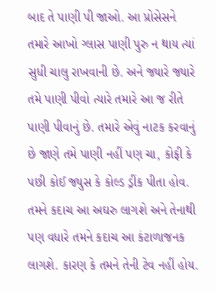બાદ તે પાણી પી જાઓ. આ પ્રોસેસને તમારે આખો ગ્લાસ પાણી પુરુ ન થાય ત્યાં સુધી ચાલુ રાખવાની છે. અને જ્યારે જ્યારે તમે પાણી પીવો ત્યારે તમારે આ જ રીતે પાણી પીવાનું છે. તમારે એવું નાટક કરવાનું છે જાણે તમે પાણી નહીં પણ ચા, કોફી કે પછી કોઈ જ્યુસ કે કોલ્ડ ડ્રીંક પીતા હોવ. તમને કદાચ આ અઘરુ લાગશે અને તેનાથી પણ વધારે તમને કદાચ આ કંટાળાજનક લાગશે. કારણ કે તમને તેની ટેવ નહીં હોય.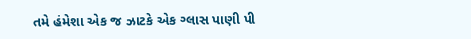તમે હંમેશા એક જ ઝાટકે એક ગ્લાસ પાણી પી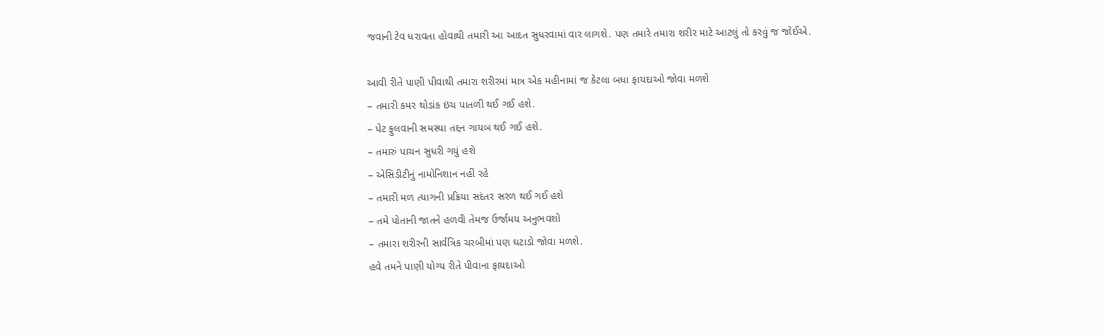જવાની ટેવ ધરાવતા હોવાથી તમારી આ આદત સુધરવામાં વાર લાગશે. પણ તમારે તમારા શરીર માટે આટલું તો કરવું જ જોઈએ.

આવી રીતે પાણી પીવાથી તમારા શરીરમાં માત્ર એક મહીનામાં જ કેટલા બધા ફાયદાઓ જોવા મળશે
– તમારી કમર થોડાંક ઇંચ પાતળી થઈ ગઈ હશે.
– પેટ ફુલવાની સમસ્યા તદ્દન ગાયબ થઈ ગઈ હશે.
– તમારું પાચન સુધરી ગયું હશે
– એસિડીટીનું નામોનિશાન નહીં રહે
– તમારી મળ ત્યાગની પ્રક્રિયા સદંતર સરળ થઈ ગઈ હશે
– તમે પોતાની જાતને હળવી તેમજ ઉર્જામય અનુભવશો
– તમારા શરીરની સાર્વત્રિક ચરબીમાં પણ ઘટાડો જોવા મળશે.
હવે તમને પાણી યોગ્ય રીતે પીવાના ફાયદાઓ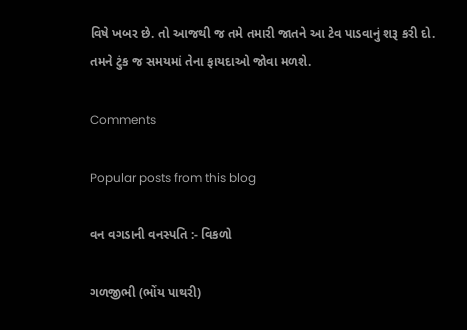વિષે ખબર છે. તો આજથી જ તમે તમારી જાતને આ ટેવ પાડવાનું શરૂ કરી દો. તમને ટુંક જ સમયમાં તેના ફાયદાઓ જોવા મળશે.

Comments

Popular posts from this blog

વન વગડાની વનસ્પતિ :- વિકળો

ગળજીભી (ભોંય પાથરી)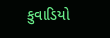કુવાડિયો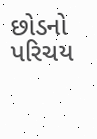છોડનો પરિચય